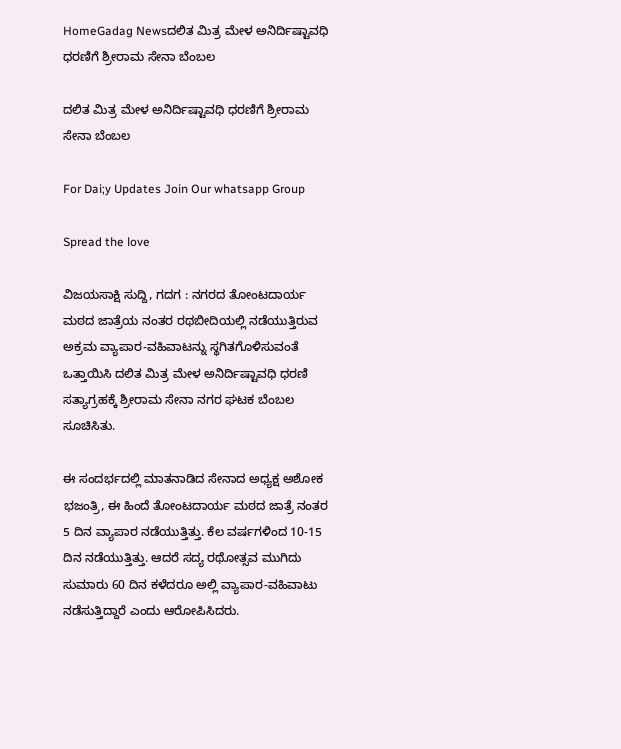HomeGadag Newsದಲಿತ ಮಿತ್ರ ಮೇಳ ಅನಿರ್ದಿಷ್ಟಾವಧಿ ಧರಣಿಗೆ ಶ್ರೀರಾಮ ಸೇನಾ ಬೆಂಬಲ

ದಲಿತ ಮಿತ್ರ ಮೇಳ ಅನಿರ್ದಿಷ್ಟಾವಧಿ ಧರಣಿಗೆ ಶ್ರೀರಾಮ ಸೇನಾ ಬೆಂಬಲ

For Dai;y Updates Join Our whatsapp Group

Spread the love

ವಿಜಯಸಾಕ್ಷಿ ಸುದ್ದಿ, ಗದಗ : ನಗರದ ತೋಂಟದಾರ್ಯ ಮಠದ ಜಾತ್ರೆಯ ನಂತರ ರಥಬೀದಿಯಲ್ಲಿ ನಡೆಯುತ್ತಿರುವ ಅಕ್ರಮ ವ್ಯಾಪಾರ-ವಹಿವಾಟನ್ನು ಸ್ಥಗಿತಗೊಳಿಸುವಂತೆ ಒತ್ತಾಯಿಸಿ ದಲಿತ ಮಿತ್ರ ಮೇಳ ಅನಿರ್ದಿಷ್ಟಾವಧಿ ಧರಣಿ ಸತ್ಯಾಗ್ರಹಕ್ಕೆ ಶ್ರೀರಾಮ ಸೇನಾ ನಗರ ಘಟಕ ಬೆಂಬಲ ಸೂಚಿಸಿತು.

ಈ ಸಂದರ್ಭದಲ್ಲಿ ಮಾತನಾಡಿದ ಸೇನಾದ ಅಧ್ಯಕ್ಷ ಅಶೋಕ ಭಜಂತ್ರಿ, ಈ ಹಿಂದೆ ತೋಂಟದಾರ್ಯ ಮಠದ ಜಾತ್ರೆ ನಂತರ 5 ದಿನ ವ್ಯಾಪಾರ ನಡೆಯುತ್ತಿತ್ತು. ಕೆಲ ವರ್ಷಗಳಿಂದ 10-15 ದಿನ ನಡೆಯುತ್ತಿತ್ತು. ಆದರೆ ಸದ್ಯ ರಥೋತ್ಸವ ಮುಗಿದು ಸುಮಾರು 60 ದಿನ ಕಳೆದರೂ ಅಲ್ಲಿ ವ್ಯಾಪಾರ-ವಹಿವಾಟು ನಡೆಸುತ್ತಿದ್ದಾರೆ ಎಂದು ಆರೋಪಿಸಿದರು.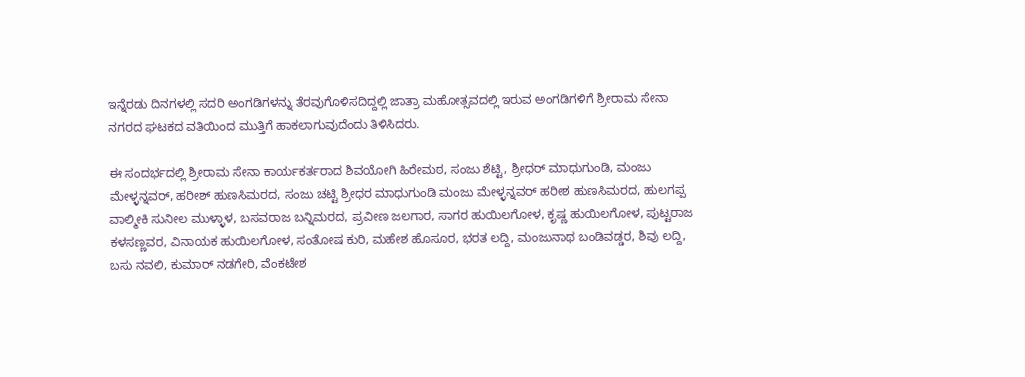ಇನ್ನೆರಡು ದಿನಗಳಲ್ಲಿ ಸದರಿ ಅಂಗಡಿಗಳನ್ನು ತೆರವುಗೊಳಿಸದಿದ್ದಲ್ಲಿ ಜಾತ್ರಾ ಮಹೋತ್ಸವದಲ್ಲಿ ಇರುವ ಅಂಗಡಿಗಳಿಗೆ ಶ್ರೀರಾಮ ಸೇನಾ ನಗರದ ಘಟಕದ ವತಿಯಿಂದ ಮುತ್ತಿಗೆ ಹಾಕಲಾಗುವುದೆಂದು ತಿಳಿಸಿದರು.

ಈ ಸಂದರ್ಭದಲ್ಲಿ ಶ್ರೀರಾಮ ಸೇನಾ ಕಾರ್ಯಕರ್ತರಾದ ಶಿವಯೋಗಿ ಹಿರೇಮಠ, ಸಂಜು ಶೆಟ್ಟಿ, ಶ್ರೀಧರ್ ಮಾಧುಗುಂಡಿ, ಮಂಜು ಮೇಳ್ಳನ್ನವರ್, ಹರೀಶ್ ಹುಣಸಿಮರದ, ಸಂಜು ಚಟ್ಟಿ ಶ್ರೀಧರ ಮಾಧುಗುಂಡಿ ಮಂಜು ಮೇಳ್ಳನ್ನವರ್ ಹರೀಶ ಹುಣಸಿಮರದ, ಹುಲಗಪ್ಪ ವಾಲ್ಮೀಕಿ ಸುನೀಲ ಮುಳ್ಳಾಳ, ಬಸವರಾಜ ಬನ್ನಿಮರದ, ಪ್ರವೀಣ ಜಲಗಾರ, ಸಾಗರ ಹುಯಿಲಗೋಳ, ಕೃಷ್ಣ ಹುಯಿಲಗೋಳ, ಪುಟ್ಟರಾಜ ಕಳಸಣ್ಣವರ, ವಿನಾಯಕ ಹುಯಿಲಗೋಳ, ಸಂತೋಷ ಕುರಿ, ಮಹೇಶ ಹೊಸೂರ, ಭರತ ಲದ್ದಿ, ಮಂಜುನಾಥ ಬಂಡಿವಡ್ಡರ, ಶಿವು ಲದ್ದಿ, ಬಸು ನವಲಿ, ಕುಮಾರ್ ನಡಗೇರಿ, ವೆಂಕಟೇಶ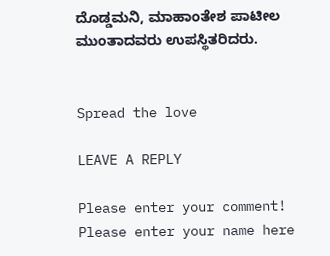ದೊಡ್ಡಮನಿ, ಮಾಹಾಂತೇಶ ಪಾಟೀಲ ಮುಂತಾದವರು ಉಪಸ್ಥಿತರಿದರು.


Spread the love

LEAVE A REPLY

Please enter your comment!
Please enter your name here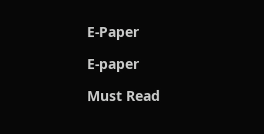E-Paper

E-paper

Must Read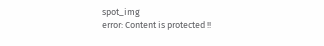spot_img
error: Content is protected !!